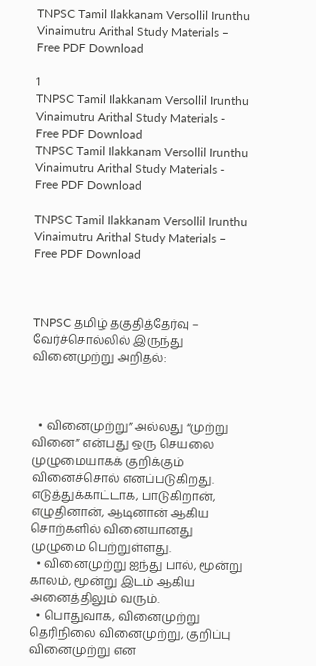TNPSC Tamil Ilakkanam Versollil Irunthu Vinaimutru Arithal Study Materials – Free PDF Download

1
TNPSC Tamil Ilakkanam Versollil Irunthu Vinaimutru Arithal Study Materials - Free PDF Download
TNPSC Tamil Ilakkanam Versollil Irunthu Vinaimutru Arithal Study Materials - Free PDF Download

TNPSC Tamil Ilakkanam Versollil Irunthu Vinaimutru Arithal Study Materials – Free PDF Download



TNPSC தமிழ் தகுதித்தேர்வு – வேர்ச்சொல்லில் இருந்து வினைமுற்று அறிதல்:



  • வினைமுற்று” அல்லது “முற்று வினை” என்பது ஒரு செயலை முழுமையாகக் குறிக்கும் வினைச்சொல் எனப்படுகிறது. எடுத்துக்காட்டாக, பாடுகிறான், எழுதினான், ஆடினான் ஆகிய சொற்களில் வினையானது முழுமை பெற்றுள்ளது.
  • வினைமுற்று ஐந்து பால், மூன்று காலம், மூன்று இடம் ஆகிய அனைத்திலும் வரும்.
  • பொதுவாக, வினைமுற்று தெரிநிலை வினைமுற்று, குறிப்பு வினைமுற்று என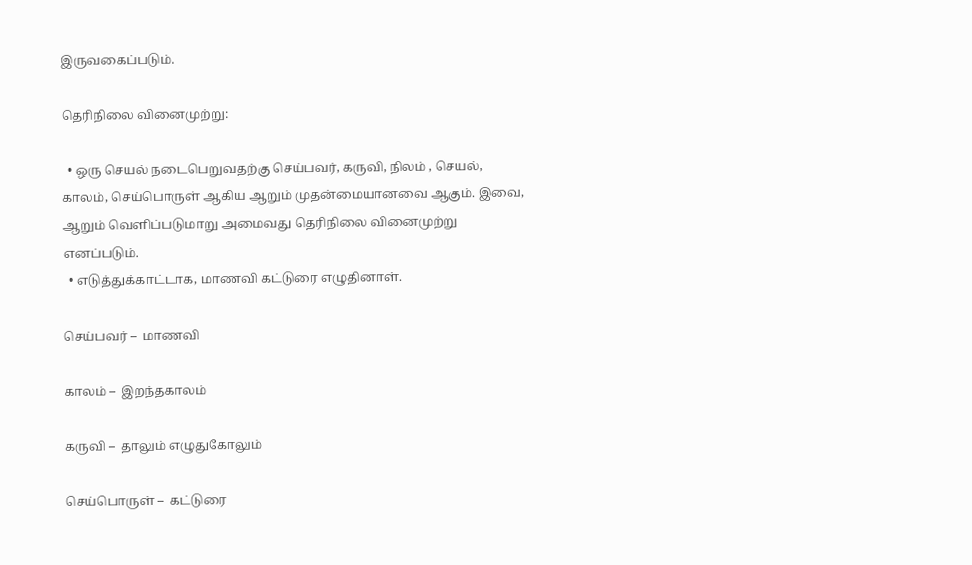இருவகைப்படும்.

தெரிநிலை வினைமுற்று:

  • ஒரு செயல் நடைபெறுவதற்கு செய்பவர், கருவி, நிலம் , செயல், காலம், செய்பொருள் ஆகிய ஆறும் முதன்மையானவை ஆகும். இவை, ஆறும் வெளிப்படுமாறு அமைவது தெரிநிலை வினைமுற்று எனப்படும்.
  • எடுத்துக்காட்டாக, மாணவி கட்டுரை எழுதினாள்.

செய்பவர் –  மாணவி

காலம் –  இறந்தகாலம்

கருவி –  தாலும் எழுதுகோலும்

செய்பொருள் –  கட்டுரை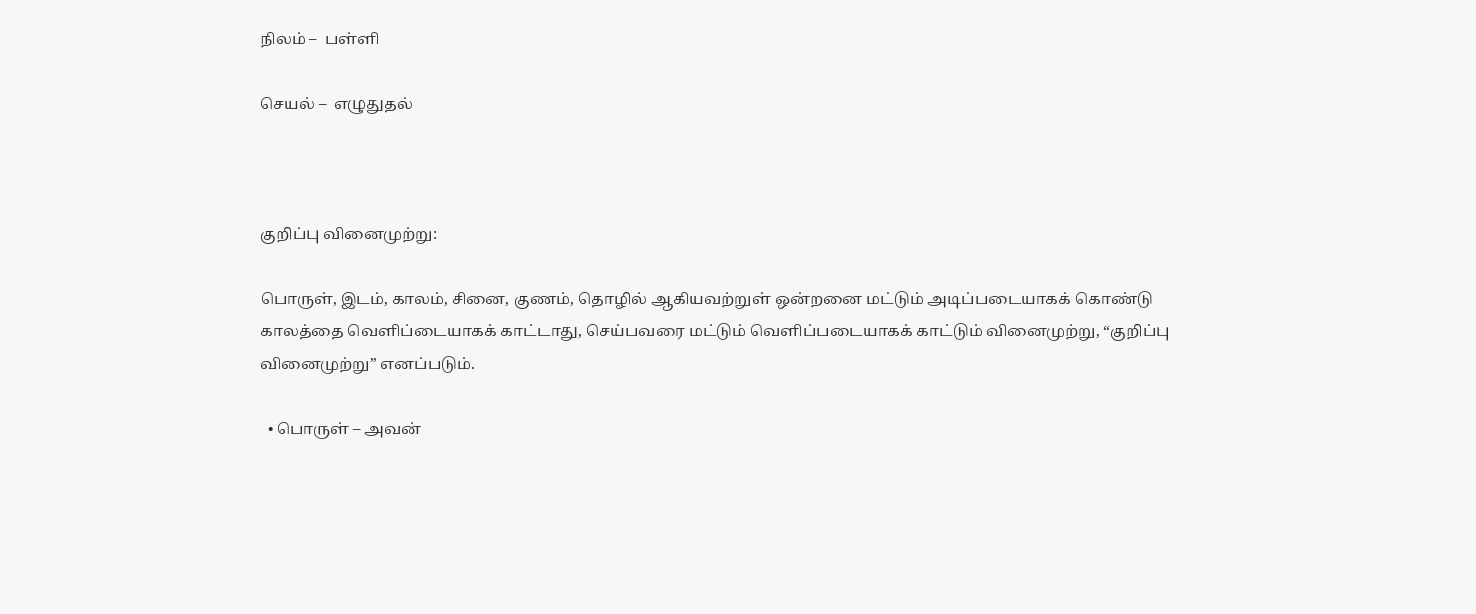நிலம் –  பள்ளி

செயல் –  எழுதுதல்



குறிப்பு வினைமுற்று:

பொருள், இடம், காலம், சினை, குணம், தொழில் ஆகியவற்றுள் ஒன்றனை மட்டும் அடிப்படையாகக் கொண்டு காலத்தை வெளிப்டையாகக் காட்டாது, செய்பவரை மட்டும் வெளிப்படையாகக் காட்டும் வினைமுற்று, “குறிப்பு வினைமுற்று” எனப்படும்.

  • பொருள் – அவன்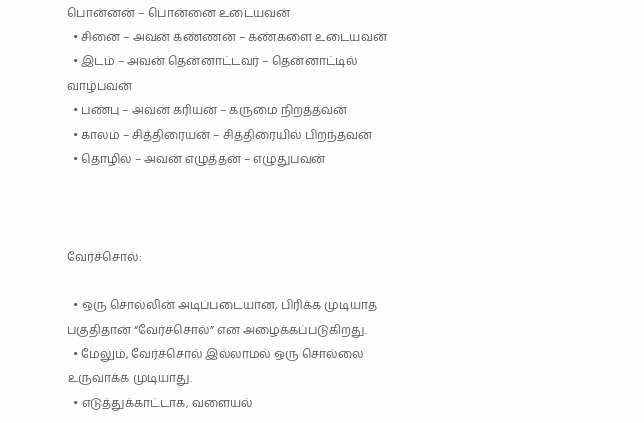பொன்னன் – பொன்னை உடையவன்
  • சினை – அவன் கண்ணன் – கண்களை உடையவன்
  • இடம் – அவன் தென்னாட்டவர் – தென்னாட்டில் வாழ்பவன்
  • பண்பு – அவன் கரியன் – கருமை நிறத்தவன்
  • காலம் – சித்திரையன் – சித்திரையில் பிறந்தவன்
  • தொழில் – அவன் எழுத்தன் – எழுதுபவன்



வேர்ச்சொல்:

  • ஒரு சொல்லின் அடிப்படையான, பிரிக்க முடியாத பகுதிதான் “வேர்ச்சொல்” என அழைக்கப்படுகிறது.
  • மேலும், வேர்ச்சொல் இல்லாமல் ஒரு சொல்லை உருவாக்க முடியாது.
  • எடுத்துக்காட்டாக, வளையல்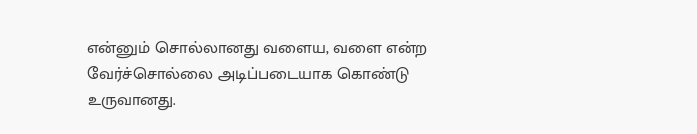என்னும் சொல்லானது வளைய, வளை என்ற வேர்ச்சொல்லை அடிப்படையாக கொண்டு உருவானது.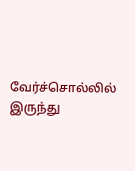வேர்ச்சொல்லில் இருந்து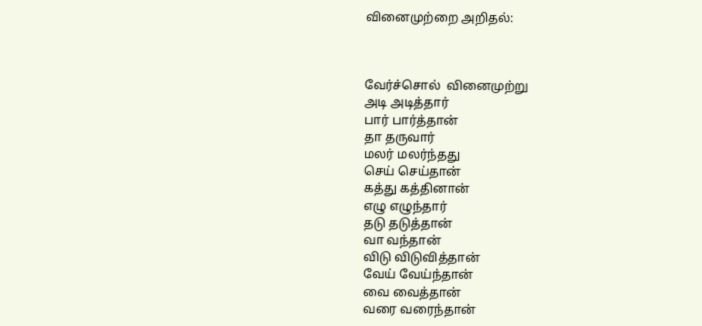வினைமுற்றை அறிதல்:



வேர்ச்சொல்  வினைமுற்று
அடி அடித்தார்
பார் பார்த்தான்
தா தருவார்
மலர் மலர்ந்தது
செய் செய்தான்
கத்து கத்தினான்
எழு எழுந்தார்
தடு தடுத்தான்
வா வந்தான்
விடு விடுவித்தான்
வேய் வேய்ந்தான்
வை வைத்தான்
வரை வரைந்தான்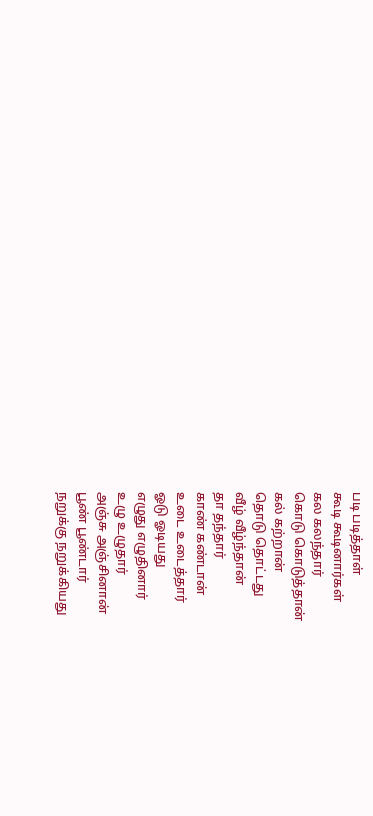படி படித்தாள்
கூடி கூடினார்கள்
கல கலந்தார்
கொடு கொடுத்தான்
கல் கற்றான்
தொடு தொட்டது
வீழ் வீழ்ந்தான்
தா தந்தார்
காண் கண்டான்
உடை உடைத்தார்
ஓடு ஓடியது
எழுது எழுதினார்
உழு உழுதார்
அஞ்சு அஞ்சினான்
பூண் பூண்டார்
நறுக்கு நறுக்கியது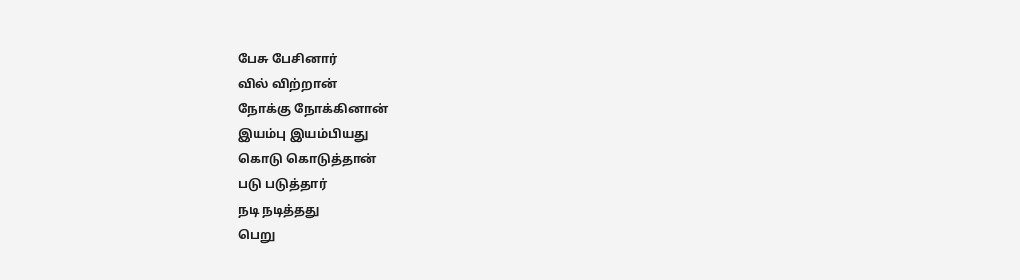பேசு பேசினார்
வில் விற்றான்
நோக்கு நோக்கினான்
இயம்பு இயம்பியது
கொடு கொடுத்தான்
படு படுத்தார்
நடி நடித்தது
பெறு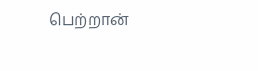பெற்றான்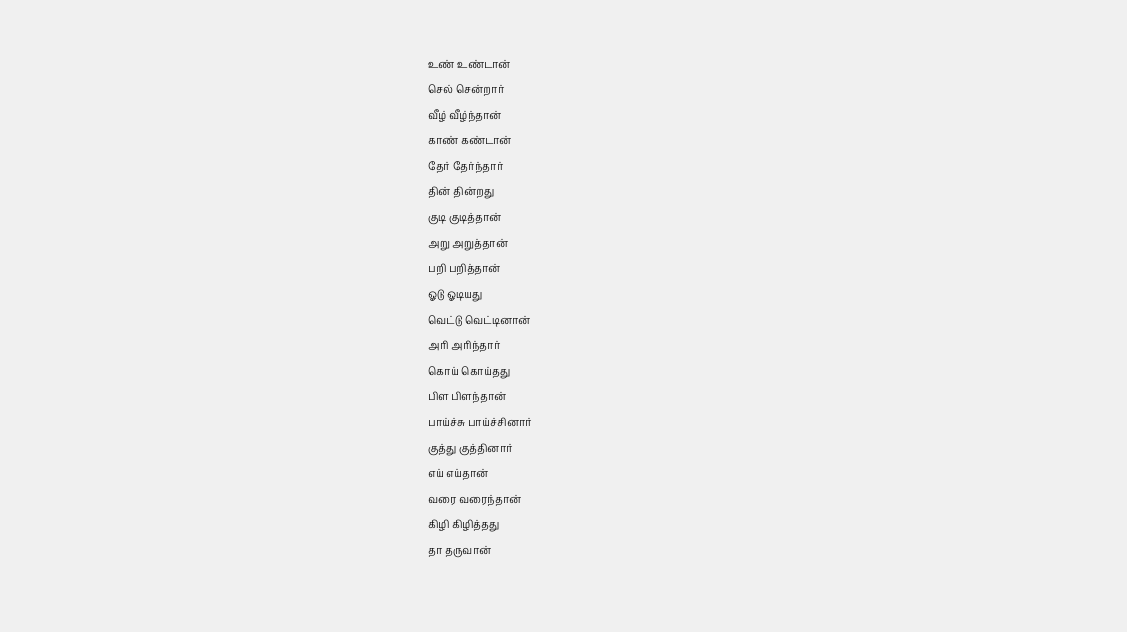உண் உண்டான்
செல் சென்றார்
வீழ் வீழ்ந்தான்
காண் கண்டான்
தேர் தேர்ந்தார்
தின் தின்றது
குடி குடித்தான்
அறு அறுத்தான்
பறி பறித்தான்
ஓடு ஓடியது
வெட்டு வெட்டினான்
அரி அரிந்தார்
கொய் கொய்தது
பிள பிளந்தான்
பாய்ச்சு பாய்ச்சினார்
குத்து குத்தினார்
எய் எய்தான்
வரை வரைந்தான்
கிழி கிழித்தது
தா தருவான்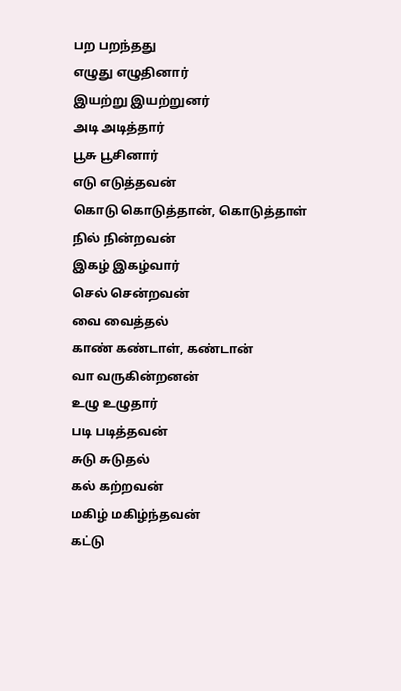பற பறந்தது
எழுது எழுதினார்
இயற்று இயற்றுனர்
அடி அடித்தார்
பூசு பூசினார்
எடு எடுத்தவன்
கொடு கொடுத்தான், கொடுத்தாள்
நில் நின்றவன்
இகழ் இகழ்வார்
செல் சென்றவன்
வை வைத்தல்
காண் கண்டாள், கண்டான்
வா வருகின்றனன்
உழு உழுதார்
படி படித்தவன்
சுடு சுடுதல்
கல் கற்றவன்
மகிழ் மகிழ்ந்தவன்
கட்டு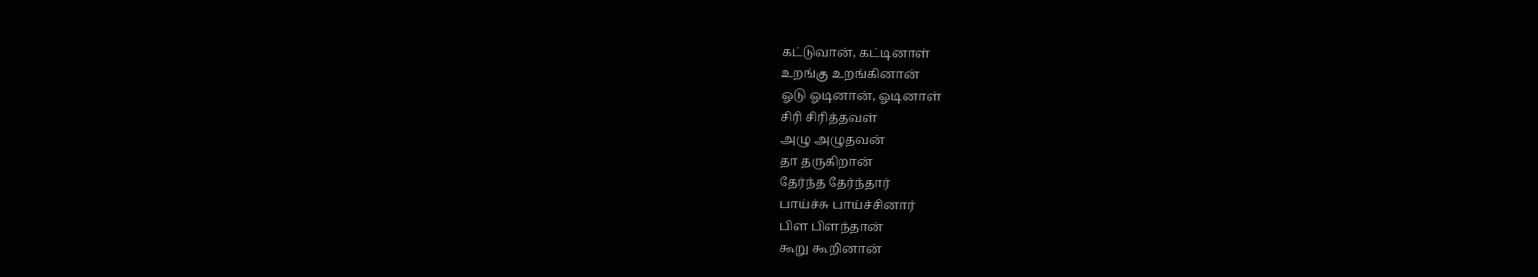கட்டுவான், கட்டினாள்
உறங்கு உறங்கினான்
ஓடு ஓடினான், ஓடினாள்
சிரி சிரித்தவள்
அழு அழுதவன்
தா தருகிறான்
தேர்ந்த தேர்ந்தார்
பாய்ச்சு பாய்ச்சினார்
பிள பிளந்தான்
கூறு கூறினான்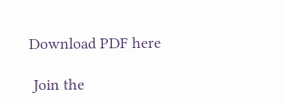Download PDF here

 Join the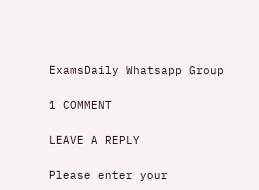ExamsDaily Whatsapp Group

1 COMMENT

LEAVE A REPLY

Please enter your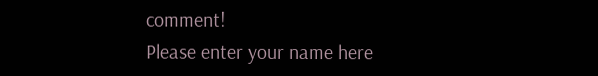comment!
Please enter your name here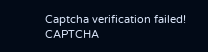Captcha verification failed!
CAPTCHA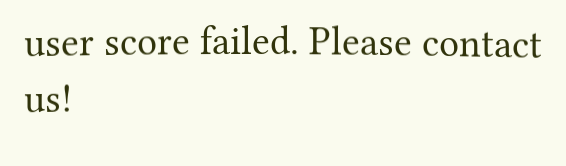user score failed. Please contact us!